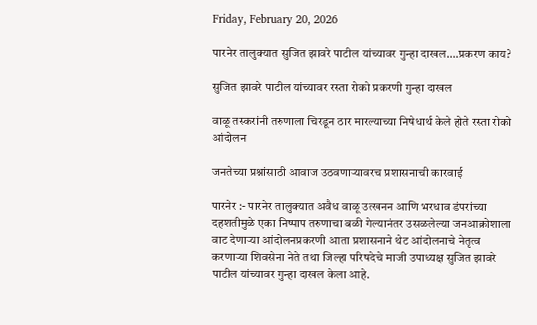Friday, February 20, 2026

पारनेर तालुक्यात सुजित झावरे पाटील यांच्यावर गुन्हा दाखल….प्रकरण काय?

सुजित झावरे पाटील यांच्यावर रस्ता रोको प्रकरणी गुन्हा दाखल

वाळू तस्करांनी तरुणाला चिरडून ठार मारल्याच्या निषेधार्थ केले होते रस्ता रोको आंदोलन

जनतेच्या प्रश्नांसाठी आवाज उठवणाऱ्यावरच प्रशासनाची कारवाई

पारनेर :- पारनेर तालुक्यात अवैध वाळू उत्खनन आणि भरधाव डंपरांच्या दहशतीमुळे एका निष्पाप तरुणाचा बळी गेल्यानंतर उसळलेल्या जनआक्रोशाला वाट देणाऱ्या आंदोलनप्रकरणी आता प्रशासनाने थेट आंदोलनाचे नेतृत्व करणाऱ्या शिवसेना नेते तथा जिल्हा परिषदेचे माजी उपाध्यक्ष सुजित झावरे पाटील यांच्यावर गुन्हा दाखल केला आहे.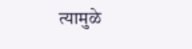त्यामुळे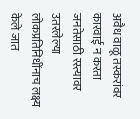अवैध वाळू तस्करांवर कारवाई न करता जनतेसाठी रस्त्यावर उतरलेल्या लोकप्रतिनिधींनाच लक्ष्य केले जात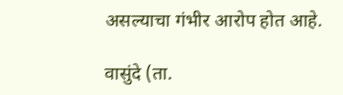असल्याचा गंभीर आरोप होत आहे.

वासुंदे (ता.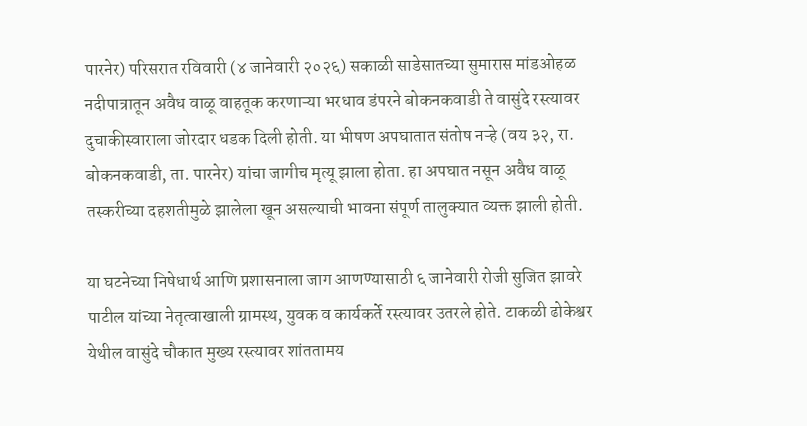पारनेर) परिसरात रविवारी (४ जानेवारी २०२६) सकाळी साडेसातच्या सुमारास मांडओहळ नदीपात्रातून अवैध वाळू वाहतूक करणाऱ्या भरधाव डंपरने बोकनकवाडी ते वासुंदे रस्त्यावर दुचाकीस्वाराला जोरदार धडक दिली होती. या भीषण अपघातात संतोष नऱ्हे (वय ३२, रा. बोकनकवाडी, ता. पारनेर) यांचा जागीच मृत्यू झाला होता. हा अपघात नसून अवैध वाळू तस्करीच्या दहशतीमुळे झालेला खून असल्याची भावना संपूर्ण तालुक्यात व्यक्त झाली होती.

या घटनेच्या निषेधार्थ आणि प्रशासनाला जाग आणण्यासाठी ६ जानेवारी रोजी सुजित झावरे पाटील यांच्या नेतृत्वाखाली ग्रामस्थ, युवक व कार्यकर्ते रस्त्यावर उतरले होते. टाकळी ढोकेश्वर येथील वासुंदे चौकात मुख्य रस्त्यावर शांततामय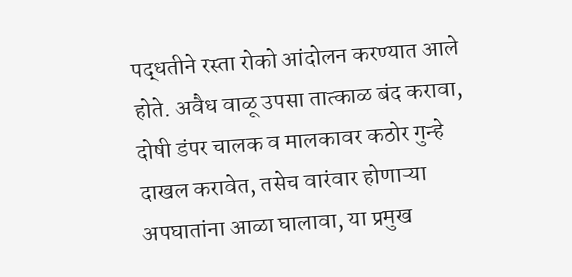पद्धतीने रस्ता रोको आंदोलन करण्यात आले होते. अवैध वाळू उपसा तात्काळ बंद करावा, दोषी डंपर चालक व मालकावर कठोर गुन्हे दाखल करावेत, तसेच वारंवार होणाऱ्या अपघातांना आळा घालावा, या प्रमुख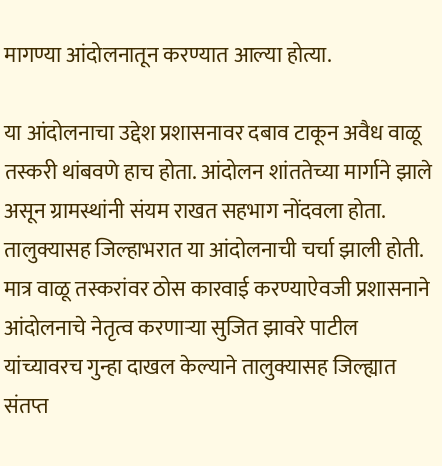मागण्या आंदोलनातून करण्यात आल्या होत्या.

या आंदोलनाचा उद्देश प्रशासनावर दबाव टाकून अवैध वाळू तस्करी थांबवणे हाच होता. आंदोलन शांततेच्या मार्गाने झाले असून ग्रामस्थांनी संयम राखत सहभाग नोंदवला होता. तालुक्यासह जिल्हाभरात या आंदोलनाची चर्चा झाली होती. मात्र वाळू तस्करांवर ठोस कारवाई करण्याऐवजी प्रशासनाने आंदोलनाचे नेतृत्व करणाऱ्या सुजित झावरे पाटील यांच्यावरच गुन्हा दाखल केल्याने तालुक्यासह जिल्ह्यात संतप्त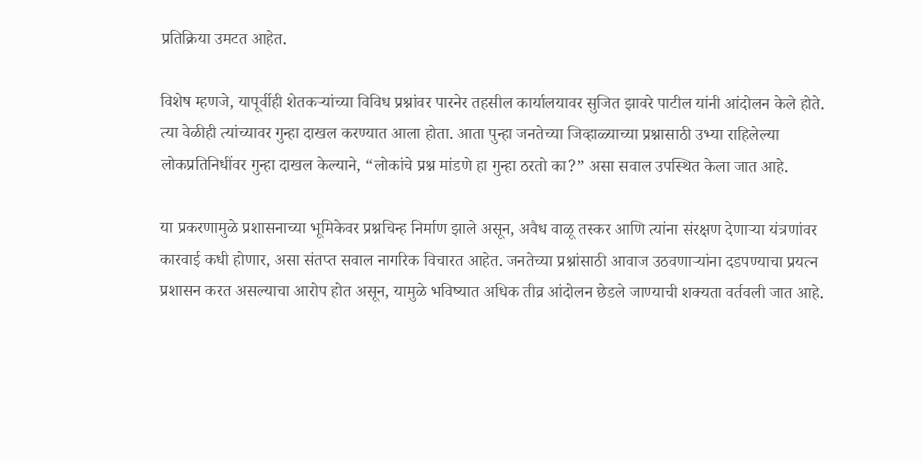प्रतिक्रिया उमटत आहेत.

विशेष म्हणजे, यापूर्वीही शेतकऱ्यांच्या विविध प्रश्नांवर पारनेर तहसील कार्यालयावर सुजित झावरे पाटील यांनी आंदोलन केले होते. त्या वेळीही त्यांच्यावर गुन्हा दाखल करण्यात आला होता. आता पुन्हा जनतेच्या जिव्हाळ्याच्या प्रश्नासाठी उभ्या राहिलेल्या लोकप्रतिनिधींवर गुन्हा दाखल केल्याने, “लोकांचे प्रश्न मांडणे हा गुन्हा ठरतो का?” असा सवाल उपस्थित केला जात आहे.

या प्रकरणामुळे प्रशासनाच्या भूमिकेवर प्रश्नचिन्ह निर्माण झाले असून, अवैध वाळू तस्कर आणि त्यांना संरक्षण देणाऱ्या यंत्रणांवर कारवाई कधी होणार, असा संतप्त सवाल नागरिक विचारत आहेत. जनतेच्या प्रश्नांसाठी आवाज उठवणाऱ्यांना दडपण्याचा प्रयत्न प्रशासन करत असल्याचा आरोप होत असून, यामुळे भविष्यात अधिक तीव्र आंदोलन छेडले जाण्याची शक्यता वर्तवली जात आहे.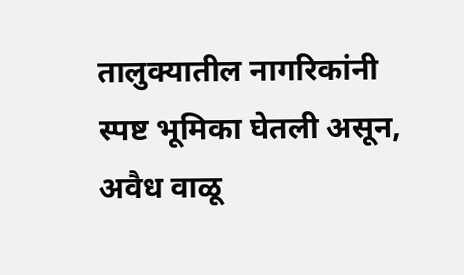तालुक्यातील नागरिकांनी स्पष्ट भूमिका घेतली असून, अवैध वाळू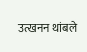उत्खनन थांबले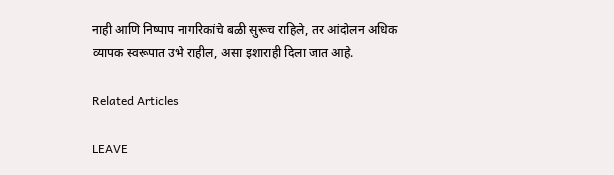नाही आणि निष्पाप नागरिकांचे बळी सुरूच राहिले, तर आंदोलन अधिक व्यापक स्वरूपात उभे राहील, असा इशाराही दिला जात आहे.

Related Articles

LEAVE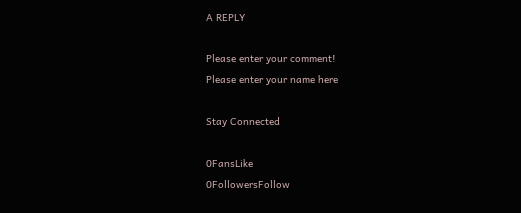A REPLY

Please enter your comment!
Please enter your name here

Stay Connected

0FansLike
0FollowersFollow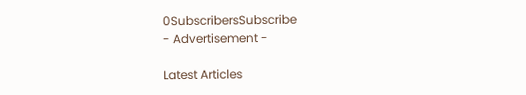0SubscribersSubscribe
- Advertisement -

Latest Articles